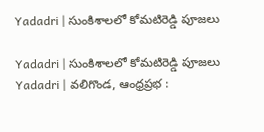Yadadri | సుంకిశాలలో కోమటిరెడ్డి పూజలు

Yadadri | సుంకిశాలలో కోమటిరెడ్డి పూజలు
Yadadri | వలిగొండ, ఆంధ్రప్రభ :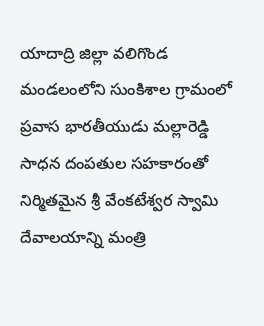యాదాద్రి జిల్లా వలిగొండ మండలంలోని సుంకిశాల గ్రామంలో ప్రవాస భారతీయుడు మల్లారెడ్డి సాధన దంపతుల సహకారంతో నిర్మితమైన శ్రీ వేంకటేశ్వర స్వామి దేవాలయాన్ని మంత్రి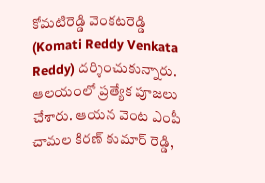కోమటిరెడ్డి వెంకటరెడ్డి (Komati Reddy Venkata Reddy) దర్శించుకున్నారు. ఆలయంలో ప్రత్యేక పూజలు చేశారు. ఆయన వెంట ఎంపీ చామల కిరణ్ కుమార్ రెడ్డి,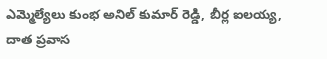ఎమ్మెల్యేలు కుంభ అనిల్ కుమార్ రెడ్డి, బీర్ల ఐలయ్య, దాత ప్రవాస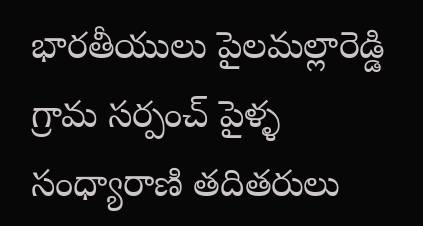భారతీయులు పైలమల్లారెడ్డి గ్రామ సర్పంచ్ పైళ్ళ సంధ్యారాణి తదితరులు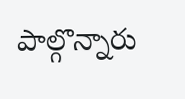పాల్గొన్నారు